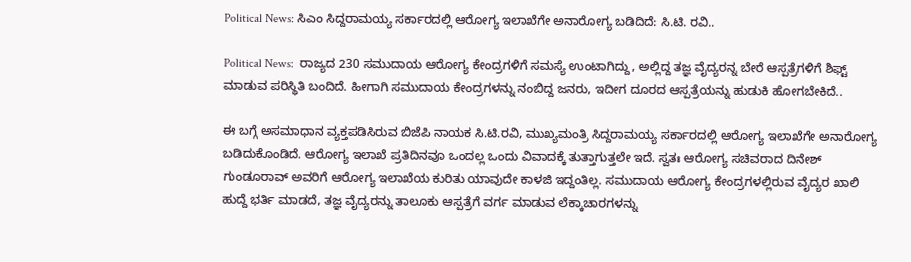Political News: ಸಿಎಂ ಸಿದ್ದರಾಮಯ್ಯ ಸರ್ಕಾರದಲ್ಲಿ ಆರೋಗ್ಯ ಇಲಾಖೆಗೇ ಅನಾರೋಗ್ಯ ಬಡಿದಿದೆ: ಸಿ.ಟಿ. ರವಿ..

Political News:  ರಾಜ್ಯದ 230 ಸಮುದಾಯ ಆರೋಗ್ಯ ಕೇಂದ್ರಗಳಿಗೆ ಸಮಸ್ಯೆ ಉಂಟಾಗಿದ್ದು, ಅಲ್ಲಿದ್ದ ತಜ್ಞ ವೈದ್ಯರನ್ನ ಬೇರೆ ಆಸ್ಪತ್ರೆಗಳಿಗೆ ಶಿಫ್ಟ್ ಮಾಡುವ ಪರಿಸ್ಥಿತಿ ಬಂದಿದೆ. ಹೀಗಾಗಿ ಸಮುದಾಯ ಕೇಂದ್ರಗಳನ್ನು ನಂಬಿದ್ದ ಜನರು, ಇದೀಗ ದೂರದ ಆಸ್ಪತ್ರೆಯನ್ನು ಹುಡುಕಿ ಹೋಗಬೇಕಿದೆ..

ಈ ಬಗ್ಗೆ ಅಸಮಾಧಾನ ವ್ಯಕ್ತಪಡಿಸಿರುವ ಬಿಜೆಪಿ ನಾಯಕ ಸಿ.ಟಿ.ರವಿ, ಮುಖ್ಯಮಂತ್ರಿ ಸಿದ್ದರಾಮಯ್ಯ ಸರ್ಕಾರದಲ್ಲಿ ಆರೋಗ್ಯ ಇಲಾಖೆಗೇ ಅನಾರೋಗ್ಯ ಬಡಿದುಕೊಂಡಿದೆ. ಆರೋಗ್ಯ ಇಲಾಖೆ ಪ್ರತಿದಿನವೂ ಒಂದಲ್ಲ ಒಂದು ವಿವಾದಕ್ಕೆ ತುತ್ತಾಗುತ್ತಲೇ ಇದೆ. ಸ್ವತಃ ಆರೋಗ್ಯ ಸಚಿವರಾದ ದಿನೇಶ್ ಗುಂಡೂರಾವ್ ಅವರಿಗೆ ಆರೋಗ್ಯ ಇಲಾಖೆಯ ಕುರಿತು ಯಾವುದೇ ಕಾಳಜಿ ಇದ್ದಂತಿಲ್ಲ. ಸಮುದಾಯ ಆರೋಗ್ಯ ಕೇಂದ್ರಗಳಲ್ಲಿರುವ ವೈದ್ಯರ ಖಾಲಿ ಹುದ್ದೆ ಭರ್ತಿ ಮಾಡದೆ, ತಜ್ಞ ವೈದ್ಯರನ್ನು ತಾಲೂಕು ಆಸ್ಪತ್ರೆಗೆ ವರ್ಗ ಮಾಡುವ ಲೆಕ್ಕಾಚಾರಗಳನ್ನು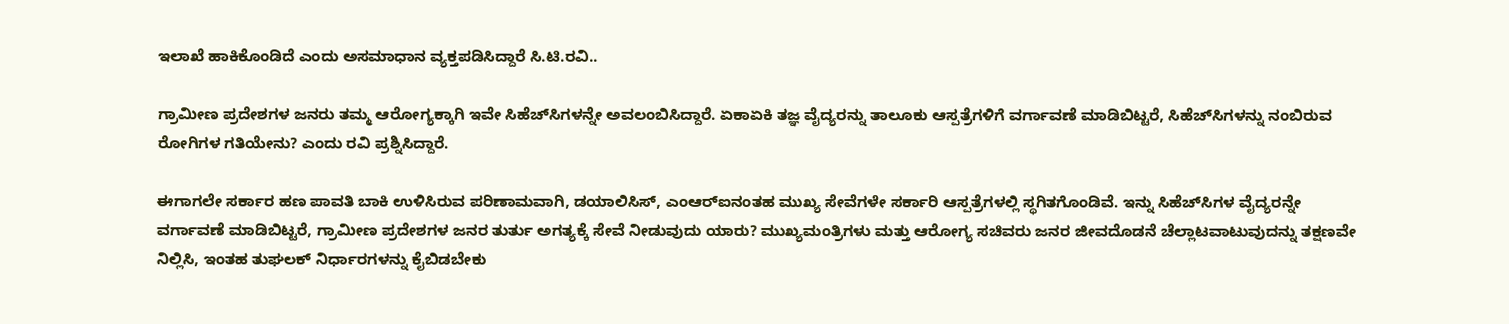ಇಲಾಖೆ ಹಾಕಿಕೊಂಡಿದೆ ಎಂದು ಅಸಮಾಧಾನ ವ್ಯಕ್ತಪಡಿಸಿದ್ದಾರೆ ಸಿ.ಟಿ.ರವಿ..

ಗ್ರಾಮೀಣ ಪ್ರದೇಶಗಳ ಜನರು ತಮ್ಮ ಆರೋಗ್ಯಕ್ಕಾಗಿ ಇವೇ ಸಿಹೆಚ್‌ಸಿಗಳನ್ನೇ ಅವಲಂಬಿಸಿದ್ದಾರೆ. ಏಕಾಏಕಿ ತಜ್ಞ ವೈದ್ಯರನ್ನು ತಾಲೂಕು ಆಸ್ಪತ್ರೆಗಳಿಗೆ ವರ್ಗಾವಣೆ ಮಾಡಿಬಿಟ್ಟರೆ, ಸಿಹೆಚ್‌ಸಿಗಳನ್ನು ನಂಬಿರುವ ರೋಗಿಗಳ ಗತಿಯೇನು? ಎಂದು ರವಿ ಪ್ರಶ್ನಿಸಿದ್ದಾರೆ.

ಈಗಾಗಲೇ ಸರ್ಕಾರ ಹಣ ಪಾವತಿ ಬಾಕಿ ಉಳಿಸಿರುವ ಪರಿಣಾಮವಾಗಿ, ಡಯಾಲಿಸಿಸ್, ಎಂಆರ್‌ಐನಂತಹ ಮುಖ್ಯ ಸೇವೆಗಳೇ ಸರ್ಕಾರಿ ಆಸ್ಪತ್ರೆಗಳಲ್ಲಿ ಸ್ಥಗಿತಗೊಂಡಿವೆ. ಇನ್ನು ಸಿಹೆಚ್‌ಸಿಗಳ ವೈದ್ಯರನ್ನೇ ವರ್ಗಾವಣೆ ಮಾಡಿಬಿಟ್ಟರೆ, ಗ್ರಾಮೀಣ ಪ್ರದೇಶಗಳ ಜನರ ತುರ್ತು ಅಗತ್ಯಕ್ಕೆ ಸೇವೆ ನೀಡುವುದು ಯಾರು? ಮುಖ್ಯಮಂತ್ರಿಗಳು ಮತ್ತು ಆರೋಗ್ಯ ಸಚಿವರು ಜನರ ಜೀವದೊಡನೆ ಚೆಲ್ಲಾಟವಾಟುವುದನ್ನು ತಕ್ಷಣವೇ ನಿಲ್ಲಿಸಿ, ಇಂತಹ ತುಘಲಕ್ ನಿರ್ಧಾರಗಳನ್ನು ಕೈಬಿಡಬೇಕು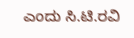ಎಂದು ಸಿ.ಟಿ.ರವಿ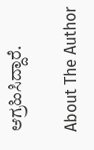ಆಗ್ರಹಿಸಿದ್ದಾರೆ.

About The Author